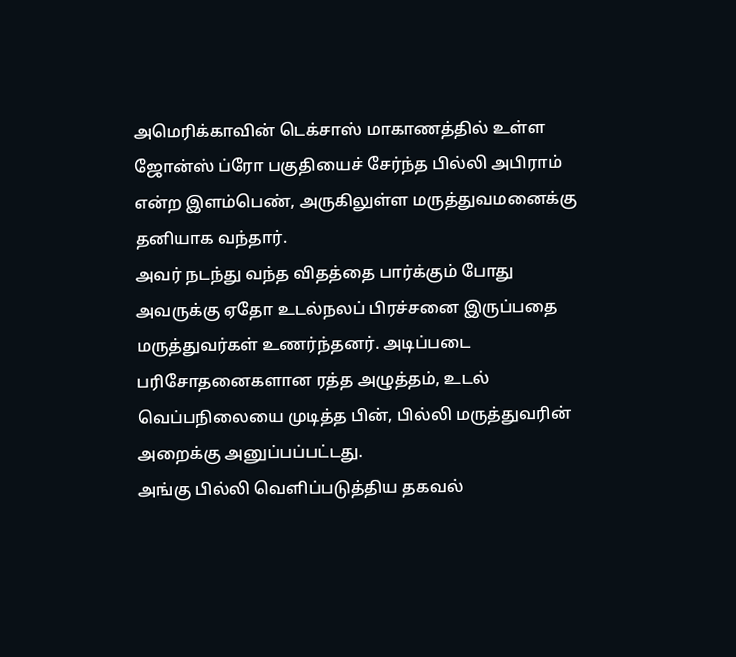அமெரிக்காவின் டெக்சாஸ் மாகாணத்தில் உள்ள ஜோன்ஸ் ப்ரோ பகுதியைச் சேர்ந்த பில்லி அபிராம் என்ற இளம்பெண், அருகிலுள்ள மருத்துவமனைக்கு தனியாக வந்தார்.
அவர் நடந்து வந்த விதத்தை பார்க்கும் போது அவருக்கு ஏதோ உடல்நலப் பிரச்சனை இருப்பதை மருத்துவர்கள் உணர்ந்தனர். அடிப்படை பரிசோதனைகளான ரத்த அழுத்தம், உடல் வெப்பநிலையை முடித்த பின், பில்லி மருத்துவரின் அறைக்கு அனுப்பப்பட்டது.
அங்கு பில்லி வெளிப்படுத்திய தகவல்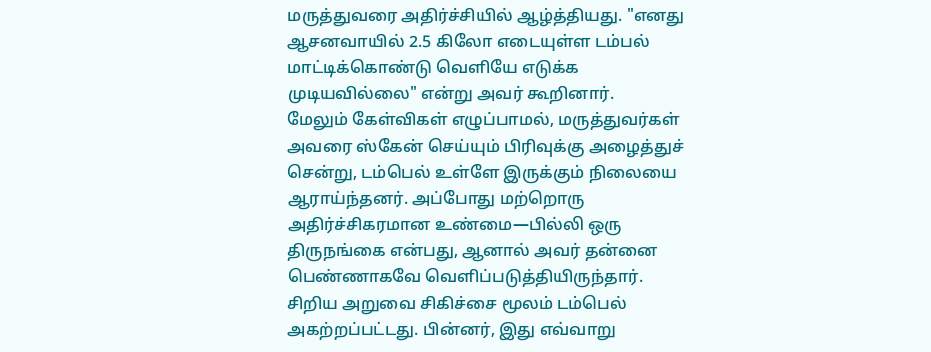மருத்துவரை அதிர்ச்சியில் ஆழ்த்தியது. "எனது ஆசனவாயில் 2.5 கிலோ எடையுள்ள டம்பல் மாட்டிக்கொண்டு வெளியே எடுக்க முடியவில்லை" என்று அவர் கூறினார்.
மேலும் கேள்விகள் எழுப்பாமல், மருத்துவர்கள் அவரை ஸ்கேன் செய்யும் பிரிவுக்கு அழைத்துச் சென்று, டம்பெல் உள்ளே இருக்கும் நிலையை ஆராய்ந்தனர். அப்போது மற்றொரு அதிர்ச்சிகரமான உண்மை—பில்லி ஒரு திருநங்கை என்பது, ஆனால் அவர் தன்னை பெண்ணாகவே வெளிப்படுத்தியிருந்தார்.
சிறிய அறுவை சிகிச்சை மூலம் டம்பெல் அகற்றப்பட்டது. பின்னர், இது எவ்வாறு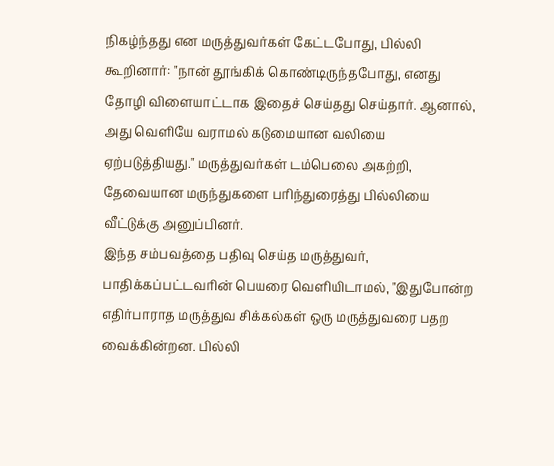நிகழ்ந்தது என மருத்துவர்கள் கேட்டபோது, பில்லி கூறினார்: "நான் தூங்கிக் கொண்டிருந்தபோது, எனது தோழி விளையாட்டாக இதைச் செய்தது செய்தார். ஆனால், அது வெளியே வராமல் கடுமையான வலியை ஏற்படுத்தியது." மருத்துவர்கள் டம்பெலை அகற்றி, தேவையான மருந்துகளை பரிந்துரைத்து பில்லியை வீட்டுக்கு அனுப்பினர்.
இந்த சம்பவத்தை பதிவு செய்த மருத்துவர், பாதிக்கப்பட்டவரின் பெயரை வெளியிடாமல், "இதுபோன்ற எதிர்பாராத மருத்துவ சிக்கல்கள் ஒரு மருத்துவரை பதற வைக்கின்றன. பில்லி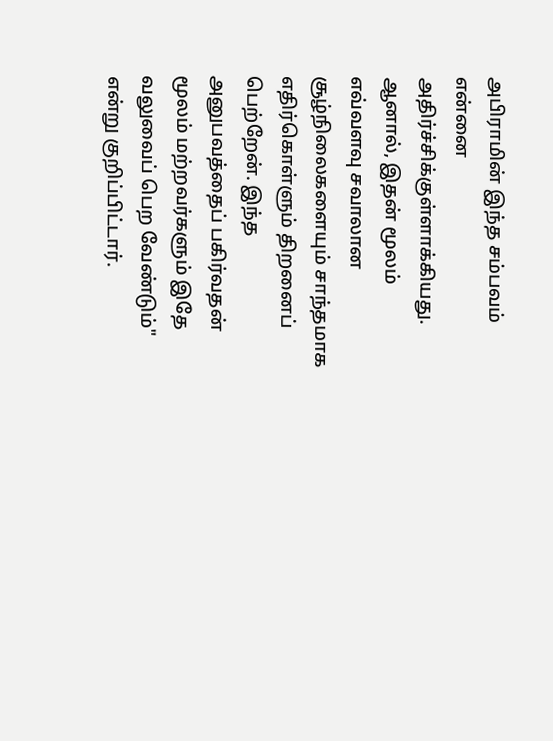அபிராமின் இந்த சம்பவம் என்னை அதிர்ச்சிக்குள்ளாக்கியது.
ஆனால், இதன் மூலம் எவ்வளவு சவாலான சூழ்நிலைகளையும் சாந்தமாக எதிர்கொள்ளும் திறனைப் பெற்றேன். இந்த அனுபவத்தைப் பகிர்வதன் மூலம் மற்றவர்களும் இதே வலுவைப் பெற வேண்டும்" என்று குறிப்பிட்டார்.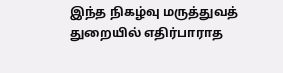இந்த நிகழ்வு மருத்துவத் துறையில் எதிர்பாராத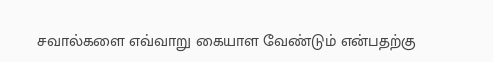சவால்களை எவ்வாறு கையாள வேண்டும் என்பதற்கு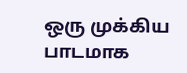ஒரு முக்கிய பாடமாக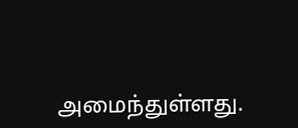அமைந்துள்ளது.